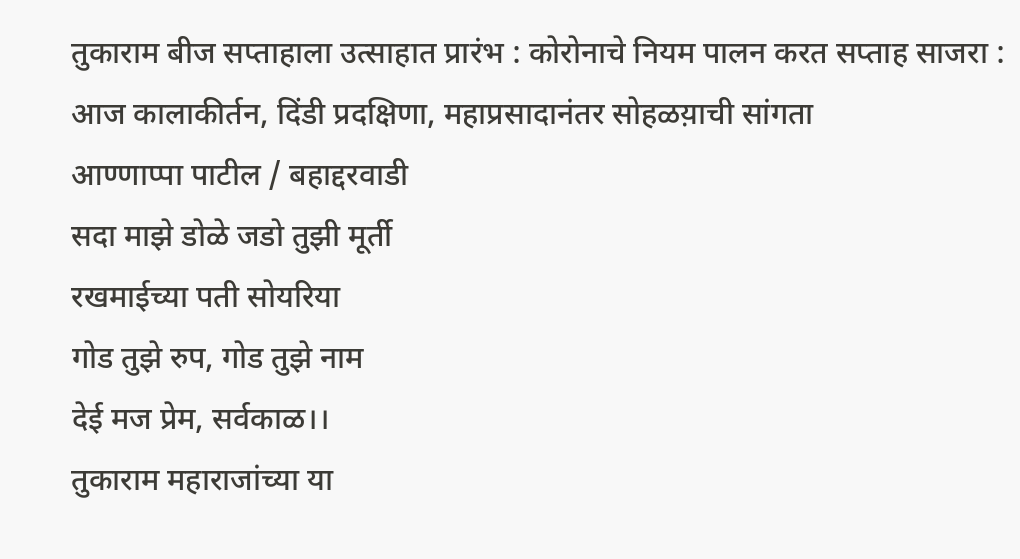तुकाराम बीज सप्ताहाला उत्साहात प्रारंभ : कोरोनाचे नियम पालन करत सप्ताह साजरा : आज कालाकीर्तन, दिंडी प्रदक्षिणा, महाप्रसादानंतर सोहळय़ाची सांगता
आण्णाप्पा पाटील / बहाद्दरवाडी
सदा माझे डोळे जडो तुझी मूर्ती
रखमाईच्या पती सोयरिया
गोड तुझे रुप, गोड तुझे नाम
देई मज प्रेम, सर्वकाळ।।
तुकाराम महाराजांच्या या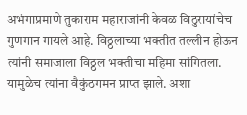अभंगाप्रमाणे तुकाराम महाराजांनी केवळ विठुरायांचेच गुणगान गायले आहे. विठ्ठलाच्या भक्तीत तल्लीन होऊन त्यांनी समाजाला विठ्ठल भक्तीचा महिमा सांगितला. यामुळेच त्यांना वैकुंठगमन प्राप्त झाले. अशा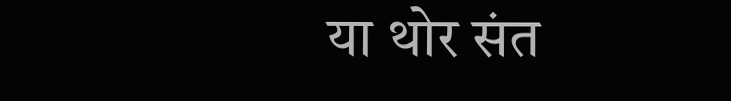या थोर संत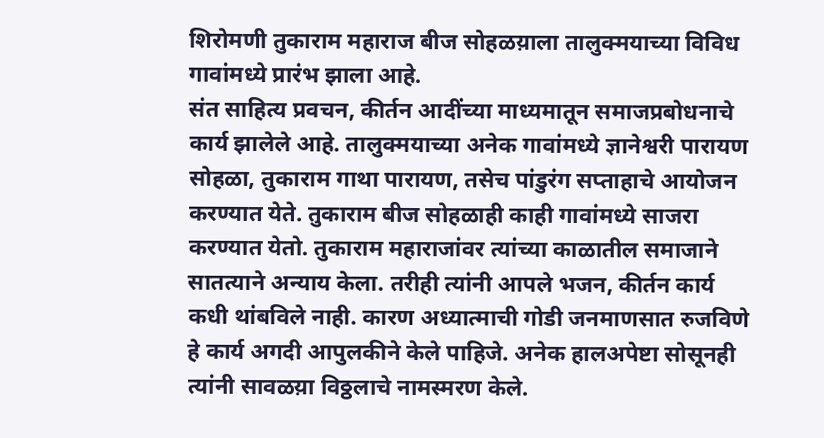शिरोमणी तुकाराम महाराज बीज सोहळय़ाला तालुक्मयाच्या विविध गावांमध्ये प्रारंभ झाला आहे.
संत साहित्य प्रवचन, कीर्तन आदींच्या माध्यमातून समाजप्रबोधनाचे कार्य झालेले आहे. तालुक्मयाच्या अनेक गावांमध्ये ज्ञानेश्वरी पारायण सोहळा, तुकाराम गाथा पारायण, तसेच पांडुरंग सप्ताहाचे आयोजन करण्यात येते. तुकाराम बीज सोहळाही काही गावांमध्ये साजरा करण्यात येतो. तुकाराम महाराजांवर त्यांच्या काळातील समाजाने सातत्याने अन्याय केला. तरीही त्यांनी आपले भजन, कीर्तन कार्य कधी थांबविले नाही. कारण अध्यात्माची गोडी जनमाणसात रुजविणे हे कार्य अगदी आपुलकीने केले पाहिजे. अनेक हालअपेष्टा सोसूनही त्यांनी सावळय़ा विठ्ठलाचे नामस्मरण केले.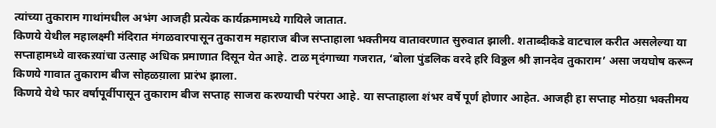त्यांच्या तुकाराम गाथांमधील अभंग आजही प्रत्येक कार्यक्रमामध्ये गायिले जातात.
किणये येथील महालक्ष्मी मंदिरात मंगळवारपासून तुकाराम महाराज बीज सप्ताहाला भक्तीमय वातावरणात सुरुवात झाली. शताब्दीकडे वाटचाल करीत असलेल्या या सप्ताहामध्ये वारकऱयांचा उत्साह अधिक प्रमाणात दिसून येत आहे. टाळ मृदंगाच्या गजरात, ‘बोला पुंडलिक वरदे हरि विठ्ठल श्री ज्ञानदेव तुकाराम’ असा जयघोष करून किणये गावात तुकाराम बीज सोहळय़ाला प्रारंभ झाला.
किणये येथे फार वर्षापूर्वीपासून तुकाराम बीज सप्ताह साजरा करण्याची परंपरा आहे. या सप्ताहाला शंभर वर्षे पूर्ण होणार आहेत. आजही हा सप्ताह मोठय़ा भक्तीमय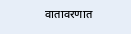वातावरणात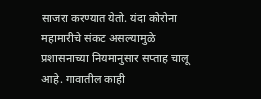साजरा करण्यात येतो. यंदा कोरोना महामारीचे संकट असल्यामुळे प्रशासनाच्या नियमानुसार सप्ताह चालू आहे. गावातील काही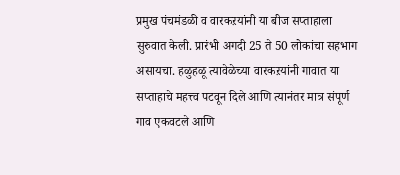प्रमुख पंचमंडळी व वारकऱयांनी या बीज सप्ताहाला सुरुवात केली. प्रारंभी अगदी 25 ते 50 लोकांचा सहभाग असायचा. हळुहळू त्यावेळेच्या वारकऱयांनी गावात या सप्ताहाचे महत्त्व पटवून दिले आणि त्यानंतर मात्र संपूर्ण गाव एकवटले आणि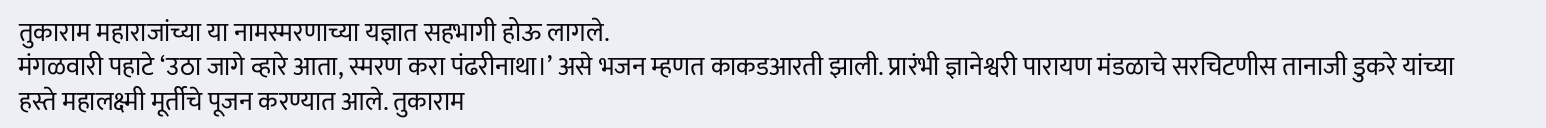तुकाराम महाराजांच्या या नामस्मरणाच्या यज्ञात सहभागी होऊ लागले.
मंगळवारी पहाटे ‘उठा जागे व्हारे आता, स्मरण करा पंढरीनाथा।’ असे भजन म्हणत काकडआरती झाली. प्रारंभी ज्ञानेश्वरी पारायण मंडळाचे सरचिटणीस तानाजी डुकरे यांच्या हस्ते महालक्ष्मी मूर्तीचे पूजन करण्यात आले. तुकाराम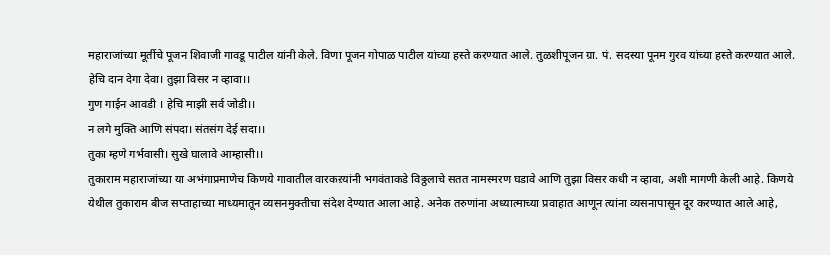महाराजांच्या मूर्तीचे पूजन शिवाजी गावडू पाटील यांनी केले. विणा पूजन गोपाळ पाटील यांच्या हस्ते करण्यात आले. तुळशीपूजन ग्रा. पं. सदस्या पूनम गुरव यांच्या हस्ते करण्यात आले.
हेचि दान देगा देवा। तुझा विसर न व्हावा।।
गुण गाईन आवडी । हेचि माझी सर्व जोडी।।
न लगे मुक्ति आणि संपदा। संतसंग देई सदा।।
तुका म्हणे गर्भवासी। सुखे घालावे आम्हासी।।
तुकाराम महाराजांच्या या अभंगाप्रमाणेच किणये गावातील वारकऱयांनी भगवंताकडे विठ्ठलाचे सतत नामस्मरण घडावे आणि तुझा विसर कधी न व्हावा, अशी मागणी केली आहे. किणये येथील तुकाराम बीज सप्ताहाच्या माध्यमातून व्यसनमुक्तीचा संदेश देण्यात आला आहे. अनेक तरुणांना अध्यात्माच्या प्रवाहात आणून त्यांना व्यसनापासून दूर करण्यात आले आहे,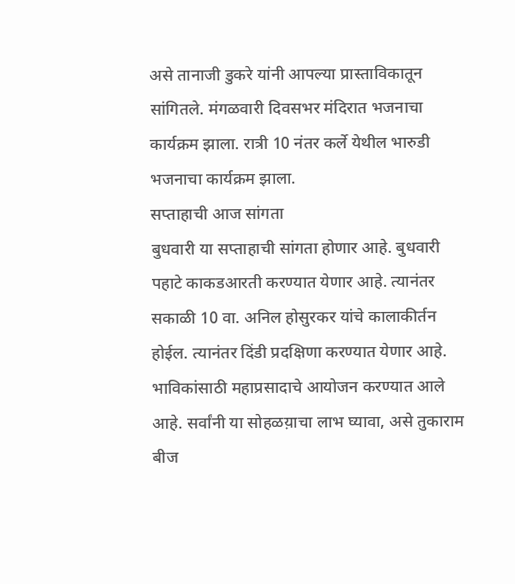असे तानाजी डुकरे यांनी आपल्या प्रास्ताविकातून सांगितले. मंगळवारी दिवसभर मंदिरात भजनाचा कार्यक्रम झाला. रात्री 10 नंतर कर्ले येथील भारुडी भजनाचा कार्यक्रम झाला.
सप्ताहाची आज सांगता
बुधवारी या सप्ताहाची सांगता होणार आहे. बुधवारी पहाटे काकडआरती करण्यात येणार आहे. त्यानंतर सकाळी 10 वा. अनिल होसुरकर यांचे कालाकीर्तन होईल. त्यानंतर दिंडी प्रदक्षिणा करण्यात येणार आहे. भाविकांसाठी महाप्रसादाचे आयोजन करण्यात आले आहे. सर्वांनी या सोहळय़ाचा लाभ घ्यावा, असे तुकाराम बीज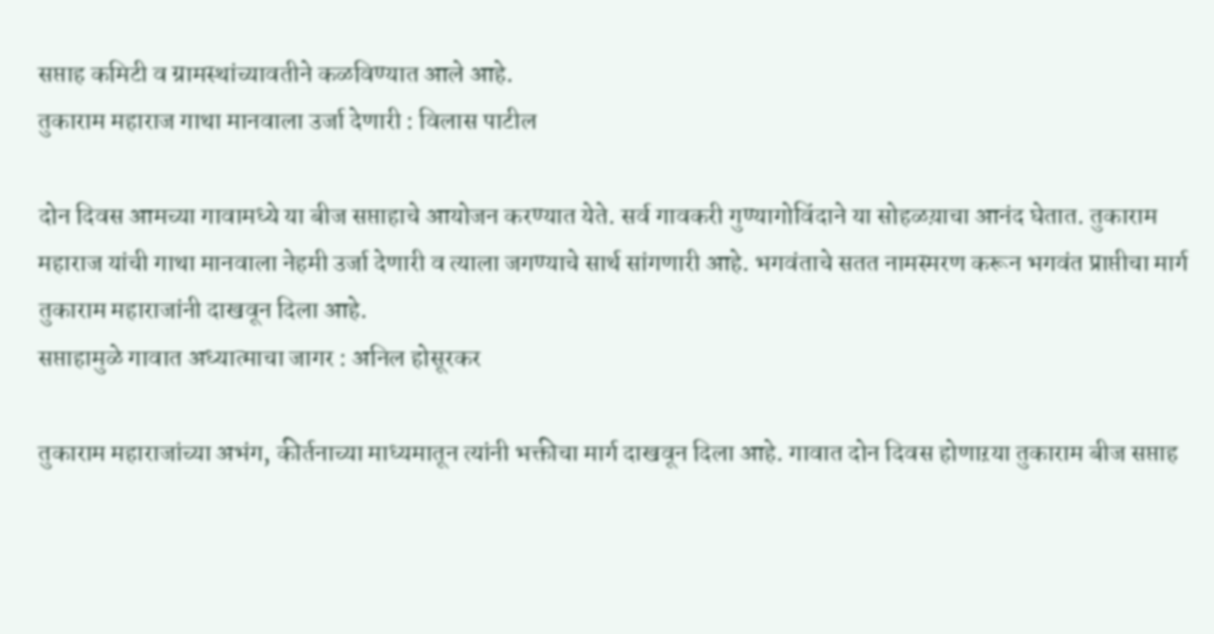सप्ताह कमिटी व ग्रामस्थांच्यावतीने कळविण्यात आले आहे.
तुकाराम महाराज गाथा मानवाला उर्जा देणारी : विलास पाटील

दोन दिवस आमच्या गावामध्ये या बीज सप्ताहाचे आयोजन करण्यात येते. सर्व गावकरी गुण्यागोविंदाने या सोहळय़ाचा आनंद घेतात. तुकाराम महाराज यांची गाथा मानवाला नेहमी उर्जा देणारी व त्याला जगण्याचे सार्थ सांगणारी आहे. भगवंताचे सतत नामस्मरण करून भगवंत प्राप्तीचा मार्ग तुकाराम महाराजांनी दाखवून दिला आहे.
सप्ताहामुळे गावात अध्यात्माचा जागर : अनिल होसूरकर

तुकाराम महाराजांच्या अभंग, कीर्तनाच्या माध्यमातून त्यांनी भक्तीचा मार्ग दाखवून दिला आहे. गावात दोन दिवस होणाऱया तुकाराम बीज सप्ताह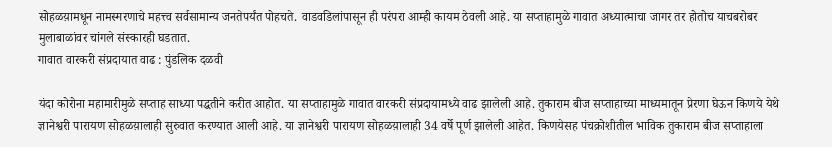सोहळय़ामधून नामस्मरणाचे महत्त्व सर्वसामान्य जनतेपर्यंत पोहचते. वाडवडिलांपासून ही परंपरा आम्ही कायम ठेवली आहे. या सप्ताहामुळे गावात अध्यात्माचा जागर तर होतोच याचबरोबर मुलाबाळांवर चांगले संस्कारही घडतात.
गावात वारकरी संप्रदायात वाढ : पुंडलिक दळवी

यंदा कोरोना महामारीमुळे सप्ताह साध्या पद्धतीने करीत आहोत. या सप्ताहामुळे गावात वारकरी संप्रदायामध्ये वाढ झालेली आहे. तुकाराम बीज सप्ताहाच्या माध्यमातून प्रेरणा घेऊन किणये येथे ज्ञानेश्वरी पारायण सोहळय़ालाही सुरुवात करण्यात आली आहे. या ज्ञानेश्वरी पारायण सोहळय़ालाही 34 वर्षे पूर्ण झालेली आहेत. किणयेसह पंचक्रोशीतील भाविक तुकाराम बीज सप्ताहाला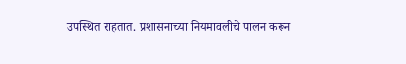उपस्थित राहतात. प्रशासनाच्या नियमावलीचे पालन करून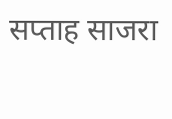सप्ताह साजरा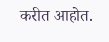करीत आहोत.